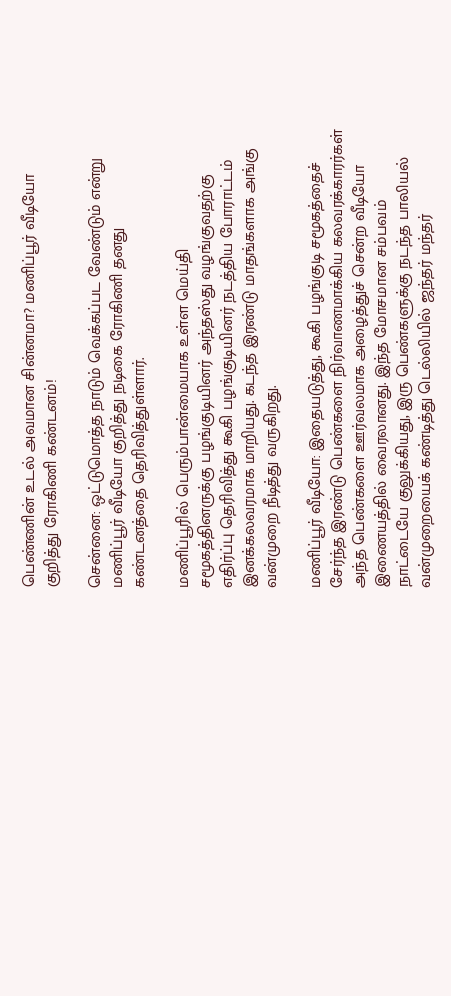பெண்ணின் உடல் அவமான சின்னமா? மணிப்பூர் வீடியோ குறித்து ரோகிணி கண்டனம்!

சென்னை: ஒட்டுமொத்த நாடும் வெக்கப்பட வேண்டும் என்று மணிப்பூர் வீடியோ குறித்து நடிகை ரோகிணி தனது கண்டனத்தை தெரிவித்துள்ளார்.

மணிப்பூரில் பெரும்பான்மையாக உள்ள மெய்தி சமூகத்தினருக்கு பழங்குடியினர் அந்தஸ்து வழங்குவதற்கு எதிர்ப்பு தெரிவித்து கூகி பழங்குடியினர் நடத்திய போராட்டம் இனக்கலவரமாக மாறியது. கடந்த இரண்டு மாதங்களாக அங்கு வன்முறை நீடித்து வருகிறது.

மணிப்பூர் வீடியோ: இதையடுத்து, கூகி பழங்குடி சமூகத்தைச் சேர்ந்த இரண்டு பெண்களை நிர்வாணமாக்கிய கலவரக்காரர்கள் அந்த பெண்களை ஊர்வலமாக அழைத்துச் சென்ற வீடியோ இணையத்தில் வைரலானது. இந்த மோசமான சம்பவம் நாட்டையே குலுக்கியது, இரு பெண்களுக்கு நடந்த பாலியல் வன்முறையைக் கண்டித்து டெல்லியில் ஜந்தர் மந்தர்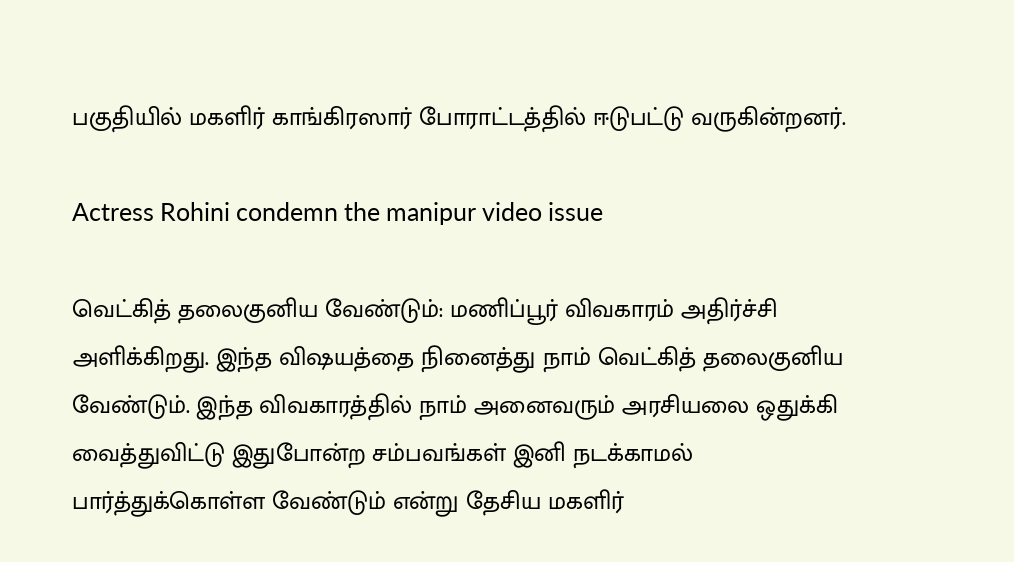பகுதியில் மகளிர் காங்கிரஸார் போராட்டத்தில் ஈடுபட்டு வருகின்றனர்.

Actress Rohini condemn the manipur video issue

வெட்கித் தலைகுனிய வேண்டும்: மணிப்பூர் விவகாரம் அதிர்ச்சி அளிக்கிறது. இந்த விஷயத்தை நினைத்து நாம் வெட்கித் தலைகுனிய வேண்டும். இந்த விவகாரத்தில் நாம் அனைவரும் அரசியலை ஒதுக்கி வைத்துவிட்டு இதுபோன்ற சம்பவங்கள் இனி நடக்காமல் பார்த்துக்கொள்ள வேண்டும் என்று தேசிய மகளிர்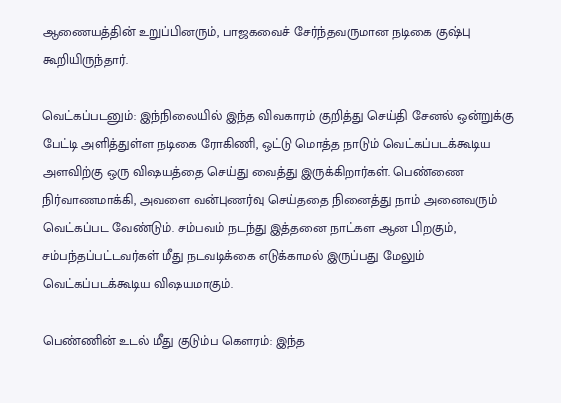ஆணையத்தின் உறுப்பினரும், பாஜகவைச் சேர்ந்தவருமான நடிகை குஷ்பு கூறியிருந்தார்.

வெட்கப்படனும்: இந்நிலையில் இந்த விவகாரம் குறித்து செய்தி சேனல் ஒன்றுக்கு பேட்டி அளித்துள்ள நடிகை ரோகிணி, ஒட்டு மொத்த நாடும் வெட்கப்படக்கூடிய அளவிற்கு ஒரு விஷயத்தை செய்து வைத்து இருக்கிறார்கள். பெண்ணை நிர்வாணமாக்கி, அவளை வன்புணர்வு செய்ததை நினைத்து நாம் அனைவரும் வெட்கப்பட வேண்டும். சம்பவம் நடந்து இத்தனை நாட்கள ஆன பிறகும், சம்பந்தப்பட்டவர்கள் மீது நடவடிக்கை எடுக்காமல் இருப்பது மேலும் வெட்கப்படக்கூடிய விஷயமாகும்.

பெண்ணின் உடல் மீது குடும்ப கௌரம்: இந்த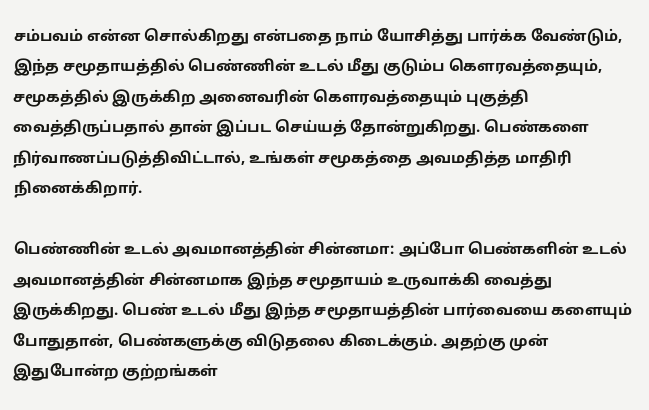சம்பவம் என்ன சொல்கிறது என்பதை நாம் யோசித்து பார்க்க வேண்டும், இந்த சமூதாயத்தில் பெண்ணின் உடல் மீது குடும்ப கௌரவத்தையும், சமூகத்தில் இருக்கிற அனைவரின் கௌரவத்தையும் புகுத்தி வைத்திருப்பதால் தான் இப்பட செய்யத் தோன்றுகிறது. பெண்களை நிர்வாணப்படுத்திவிட்டால், உங்கள் சமூகத்தை அவமதித்த மாதிரி நினைக்கிறார்.

பெண்ணின் உடல் அவமானத்தின் சின்னமா: அப்போ பெண்களின் உடல் அவமானத்தின் சின்னமாக இந்த சமூதாயம் உருவாக்கி வைத்து இருக்கிறது. பெண் உடல் மீது இந்த சமூதாயத்தின் பார்வையை களையும் போதுதான், பெண்களுக்கு விடுதலை கிடைக்கும். அதற்கு முன் இதுபோன்ற குற்றங்கள்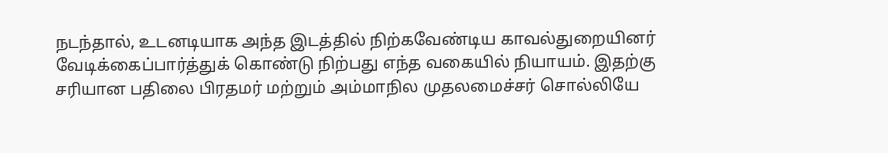நடந்தால், உடனடியாக அந்த இடத்தில் நிற்கவேண்டிய காவல்துறையினர் வேடிக்கைப்பார்த்துக் கொண்டு நிற்பது எந்த வகையில் நியாயம். இதற்கு சரியான பதிலை பிரதமர் மற்றும் அம்மாநில முதலமைச்சர் சொல்லியே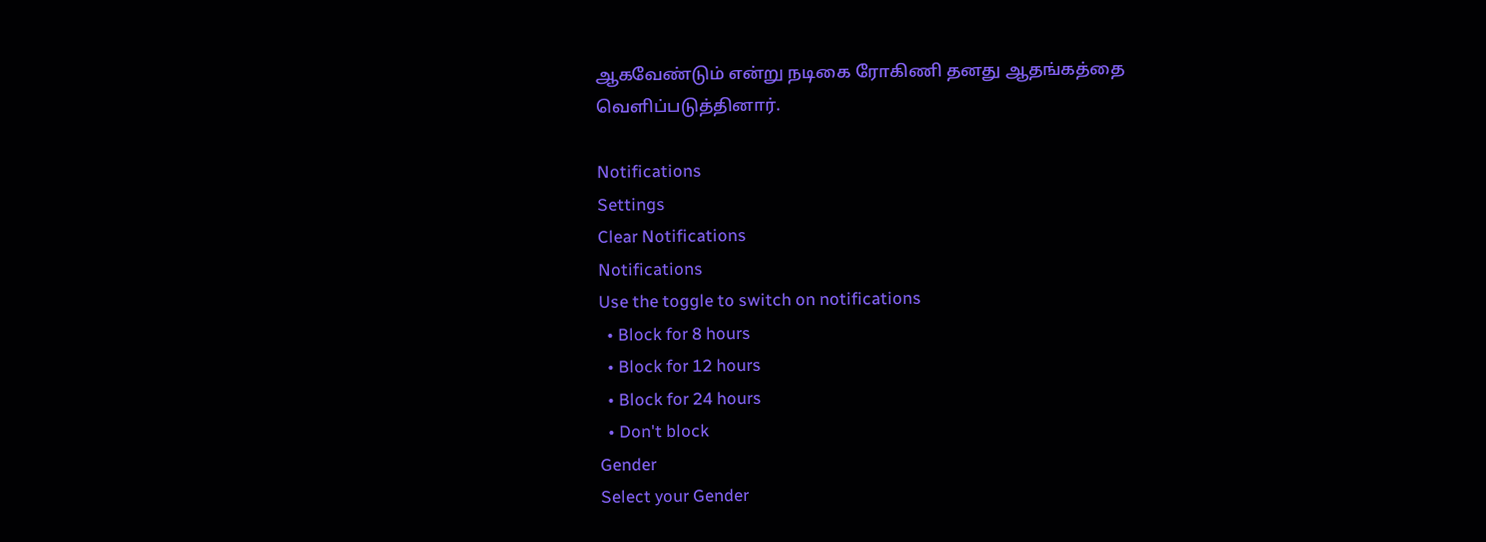ஆகவேண்டும் என்று நடிகை ரோகிணி தனது ஆதங்கத்தை வெளிப்படுத்தினார்.

Notifications
Settings
Clear Notifications
Notifications
Use the toggle to switch on notifications
  • Block for 8 hours
  • Block for 12 hours
  • Block for 24 hours
  • Don't block
Gender
Select your Gender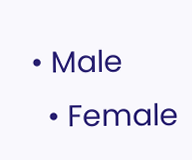• Male
  • Female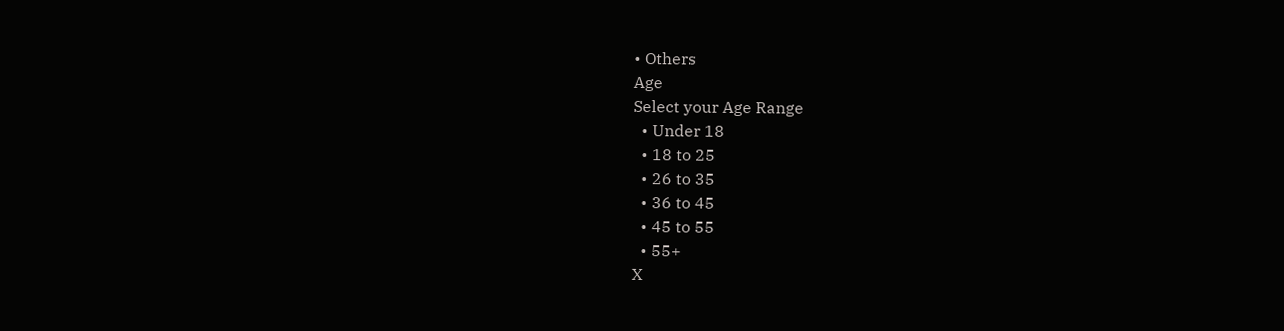• Others
Age
Select your Age Range
  • Under 18
  • 18 to 25
  • 26 to 35
  • 36 to 45
  • 45 to 55
  • 55+
X